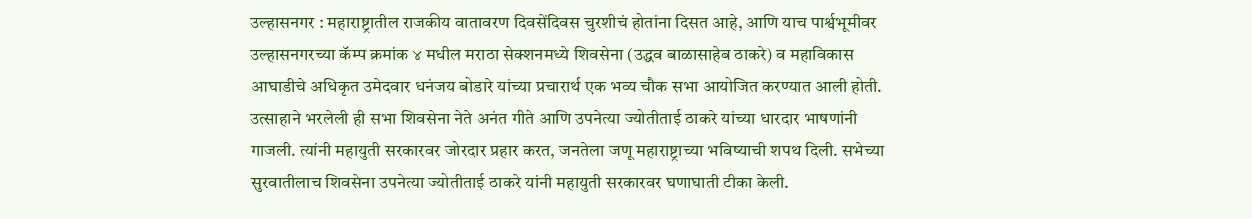उल्हासनगर : महाराष्ट्रातील राजकीय वातावरण दिवसेंदिवस चुरशीचं होतांना दिसत आहे, आणि याच पार्श्वभूमीवर उल्हासनगरच्या कॅम्प क्रमांक ४ मधील मराठा सेक्शनमध्ये शिवसेना (उद्धव बाळासाहेब ठाकरे) व महाविकास आघाडीचे अधिकृत उमेदवार धनंजय बोडारे यांच्या प्रचारार्थ एक भव्य चौक सभा आयोजित करण्यात आली होती. उत्साहाने भरलेली ही सभा शिवसेना नेते अनंत गीते आणि उपनेत्या ज्योतीताई ठाकरे यांच्या धारदार भाषणांनी गाजली. त्यांनी महायुती सरकारवर जोरदार प्रहार करत, जनतेला जणू महाराष्ट्राच्या भविष्याची शपथ दिली. सभेच्या सुरवातीलाच शिवसेना उपनेत्या ज्योतीताई ठाकरे यांनी महायुती सरकारवर घणाघाती टीका केली.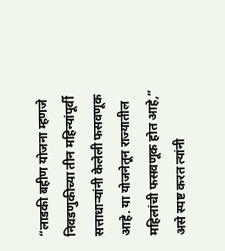“लाडकी बहीण योजना म्हणजे निवडणुकीच्या तीन महिन्यांपूर्वी सत्ताधाऱ्यांनी केलेली फसवणूक आहे. या योजनेतून राज्यातील महिलांची फसवणूक होत आहे,” असे स्पष्ट करत त्यांनी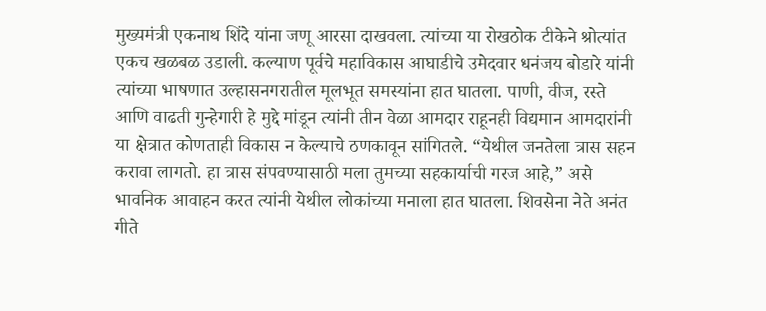मुख्यमंत्री एकनाथ शिंदे यांना जणू आरसा दाखवला. त्यांच्या या रोखठोक टीकेने श्रोत्यांत एकच खळबळ उडाली. कल्याण पूर्वचे महाविकास आघाडीचे उमेदवार धनंजय बोडारे यांनी त्यांच्या भाषणात उल्हासनगरातील मूलभूत समस्यांना हात घातला. पाणी, वीज, रस्ते आणि वाढती गुन्हेगारी हे मुद्दे मांडून त्यांनी तीन वेळा आमदार राहूनही विद्यमान आमदारांनी या क्षेत्रात कोणताही विकास न केल्याचे ठणकावून सांगितले. “येथील जनतेला त्रास सहन करावा लागतो. हा त्रास संपवण्यासाठी मला तुमच्या सहकार्याची गरज आहे,” असे भावनिक आवाहन करत त्यांनी येथील लोकांच्या मनाला हात घातला. शिवसेना नेते अनंत गीते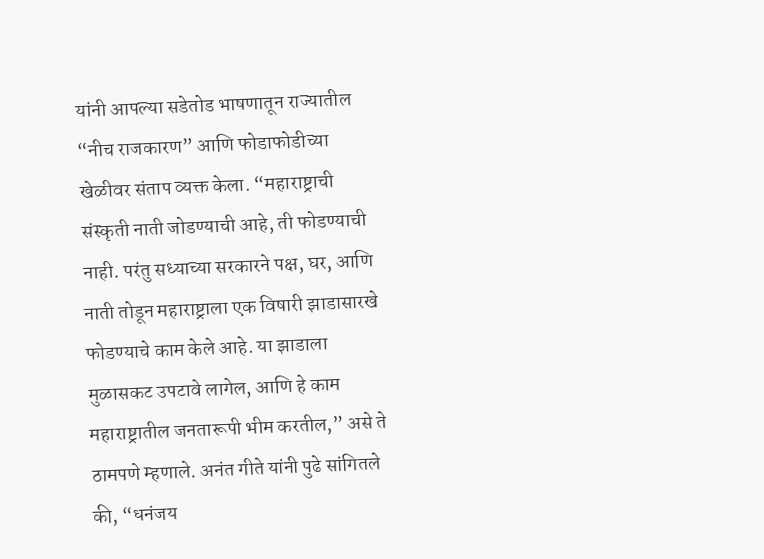यांनी आपल्या सडेतोड भाषणातून राज्यातील “नीच राजकारण” आणि फोडाफोडीच्या खेळीवर संताप व्यक्त केला. “महाराष्ट्राची संस्कृती नाती जोडण्याची आहे, ती फोडण्याची नाही. परंतु सध्याच्या सरकारने पक्ष, घर, आणि नाती तोडून महाराष्ट्राला एक विषारी झाडासारखे फोडण्याचे काम केले आहे. या झाडाला मुळासकट उपटावे लागेल, आणि हे काम महाराष्ट्रातील जनतारूपी भीम करतील,” असे ते ठामपणे म्हणाले. अनंत गीते यांनी पुढे सांगितले की, “धनंजय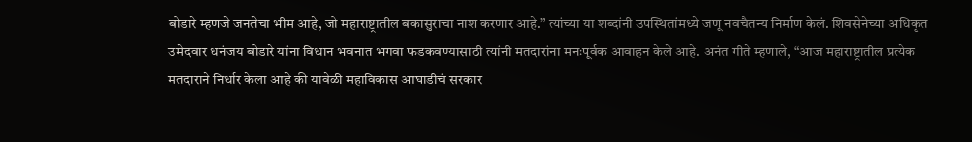बोडारे म्हणजे जनतेचा भीम आहे, जो महाराष्ट्रातील बकासुराचा नाश करणार आहे.” त्यांच्या या शब्दांनी उपस्थितांमध्ये जणू नवचैतन्य निर्माण केलं. शिवसेनेच्या अधिकृत उमेदवार धनंजय बोडारे यांना विधान भवनात भगवा फडकवण्यासाठी त्यांनी मतदारांना मनःपूर्वक आवाहन केले आहे. अनंत गीते म्हणाले, “आज महाराष्ट्रातील प्रत्येक मतदाराने निर्धार केला आहे की यावेळी महाविकास आघाडीचं सरकार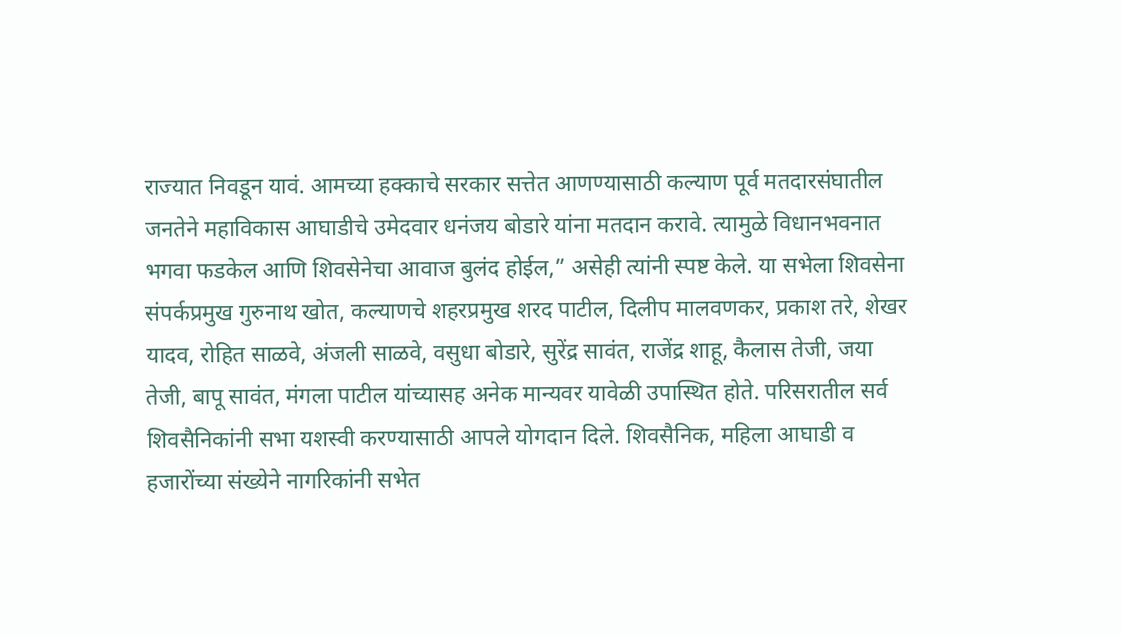राज्यात निवडून यावं. आमच्या हक्काचे सरकार सत्तेत आणण्यासाठी कल्याण पूर्व मतदारसंघातील जनतेने महाविकास आघाडीचे उमेदवार धनंजय बोडारे यांना मतदान करावे. त्यामुळे विधानभवनात भगवा फडकेल आणि शिवसेनेचा आवाज बुलंद होईल,” असेही त्यांनी स्पष्ट केले. या सभेला शिवसेना संपर्कप्रमुख गुरुनाथ खोत, कल्याणचे शहरप्रमुख शरद पाटील, दिलीप मालवणकर, प्रकाश तरे, शेखर यादव, रोहित साळवे, अंजली साळवे, वसुधा बोडारे, सुरेंद्र सावंत, राजेंद्र शाहू, कैलास तेजी, जया तेजी, बापू सावंत, मंगला पाटील यांच्यासह अनेक मान्यवर यावेळी उपास्थित होते. परिसरातील सर्व शिवसैनिकांनी सभा यशस्वी करण्यासाठी आपले योगदान दिले. शिवसैनिक, महिला आघाडी व हजारोंच्या संख्येने नागरिकांनी सभेत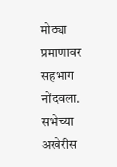मोठ्या प्रमाणावर सहभाग नोंदवला. सभेच्या अखेरीस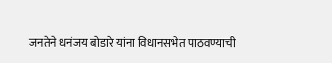जनतेने धनंजय बोडारे यांना विधानसभेत पाठवण्याची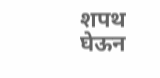शपथ घेऊन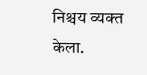निश्चय व्यक्त केला.